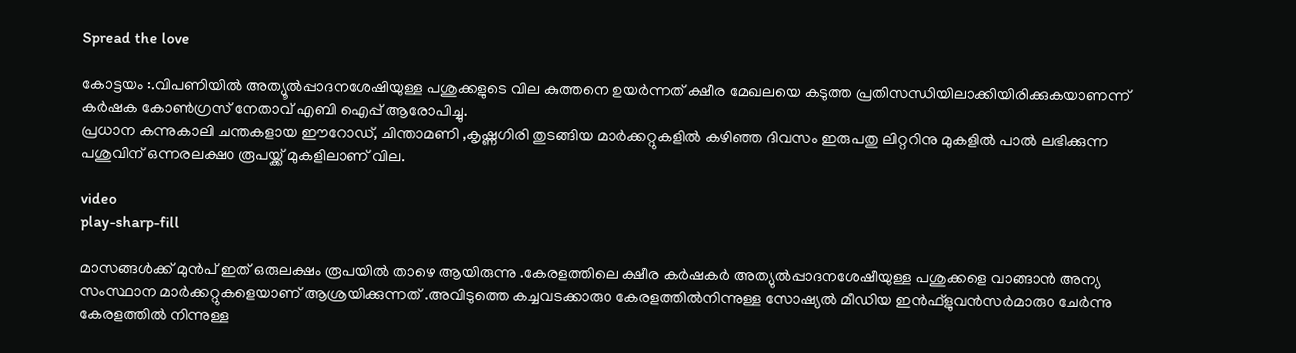Spread the love

കോട്ടയം :.വിപണിയിൽ അത്യൂൽപ്പാദനശേഷിയുള്ള പശുക്കളുടെ വില കുത്തനെ ഉയർന്നത് ക്ഷീര മേഖലയെ കടുത്ത പ്രതിസന്ധിയിലാക്കിയിരിക്കുകയാണന്ന് കർഷക കോൺഗ്രസ്‌ നേതാവ് എബി ഐപ്പ് ആരോപിച്ചു.
പ്രധാന കന്നുകാലി ചന്തകളായ ഈറോഡ്, ചിന്താമണി ,കൃഷ്ണഗിരി തുടങ്ങിയ മാർക്കറ്റുകളിൽ കഴിഞ്ഞ ദിവസം ഇരുപതു ലിറ്ററിനു മുകളിൽ പാൽ ലഭിക്കുന്ന പശുവിന് ഒന്നരലക്ഷ൦ രൂപയ്ക്ക് മുകളിലാണ് വില.

video
play-sharp-fill

മാസങ്ങൾക്ക് മുൻപ് ഇത് ഒരുലക്ഷം രൂപയിൽ താഴെ ആയിരുന്നു .കേരളത്തിലെ ക്ഷീര കർഷകർ അത്യുൽപ്പാദനശേഷീയുള്ള പശുക്കളെ വാങ്ങാൻ അന്യ സംസ്ഥാന മാർക്കറ്റുകളെയാണ് ആശ്രയിക്കുന്നത് .അവിടുത്തെ കച്ചവടക്കാരു൦ കേരളത്തിൽനിന്നുള്ള സോഷ്യൽ മീഡിയ ഇൻഫ്ളുവൻസർമാരു൦ ചേർന്നു കേരളത്തിൽ നിന്നുള്ള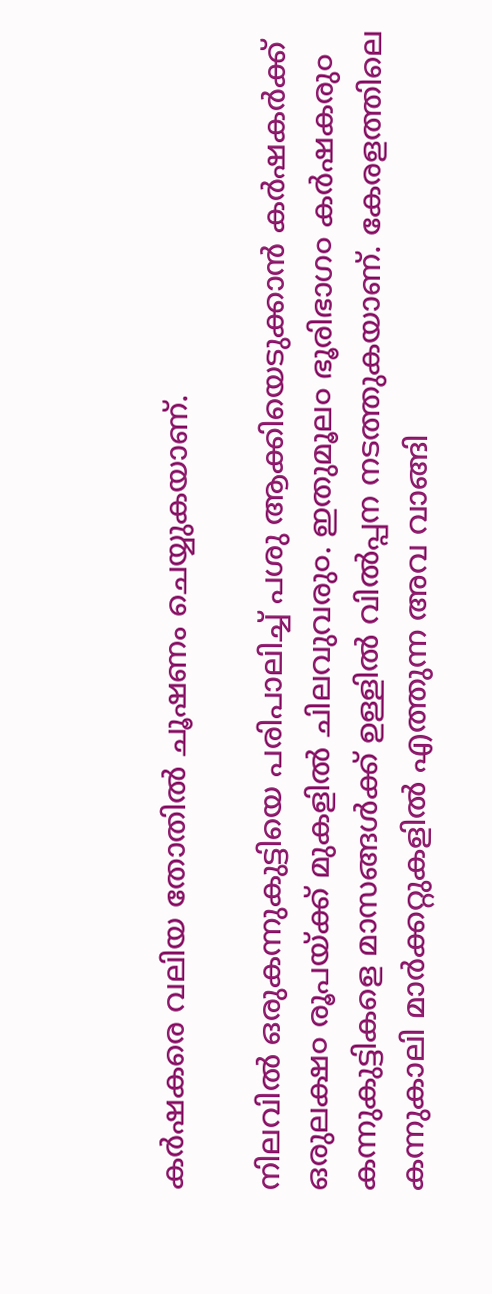കർഷകരെ വലിയ തോതിൽ ചൂഷണം ചെയ്യുകയാണ്.

നിലവിൽ ഒരുകന്നുകുട്ടിയെ പരിപാലിച്ച് പശു ആക്കിയെടുക്കാൻ കർഷകർക്ക് ഒരുലക്ഷ൦ രൂപയ്ക്ക് മുകളിൽ ചിലവുവരു൦. ഇതുമൂല൦ ഭൂരിഭാഗ൦ കർഷകരു൦ കന്നുകുട്ടികളെ മാസങ്ങൾക്ക് ഉള്ളിൽ വിൽപ്പന നടത്തുകയാണ്. കേരളത്തിലെ കന്നുകാലി മാർക്കറ്റുകളിൽ എത്തുന്ന അവ വാങ്ങി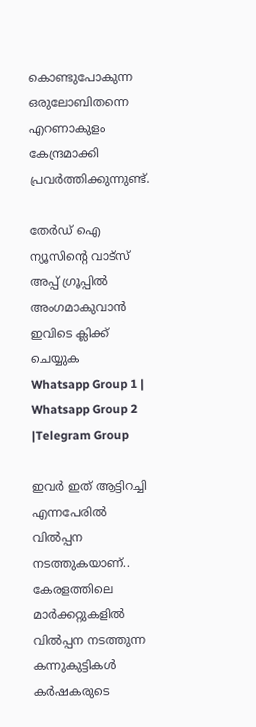കൊണ്ടുപോകുന്ന ഒരുലോബിതന്നെ എറണാകുളം കേന്ദ്രമാക്കി പ്രവർത്തിക്കുന്നുണ്ട്.

തേർഡ് ഐ ന്യൂസിന്റെ വാട്സ് അപ്പ് ഗ്രൂപ്പിൽ അംഗമാകുവാൻ ഇവിടെ ക്ലിക്ക് ചെയ്യുക
Whatsapp Group 1 | Whatsapp Group 2 |Telegram Group

ഇവർ ഇത് ആട്ടിറച്ചി എന്നപേരിൽ വിൽപ്പന നടത്തുകയാണ്.. കേരളത്തിലെ മാർക്കറ്റുകളിൽ വിൽപ്പന നടത്തുന്ന കന്നുകുട്ടികൾ കർഷകരുടെ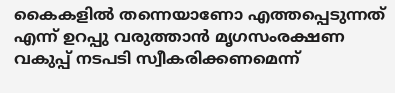കൈകളിൽ തന്നെയാണോ എത്തപ്പെടുന്നത് എന്ന് ഉറപ്പു വരുത്താൻ മൃഗസംരക്ഷണ വകുപ്പ് നടപടി സ്വീകരിക്കണമെന്ന്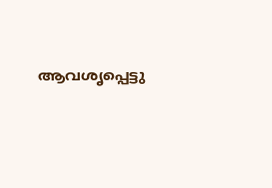ആവശൃപ്പെട്ടു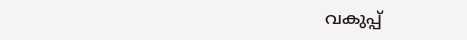വകുപ്പ്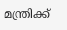മന്ത്രിക്ക്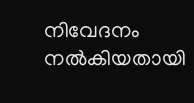നിവേദനം നൽകിയതായി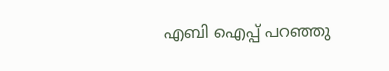എബി ഐപ്പ് പറഞ്ഞു